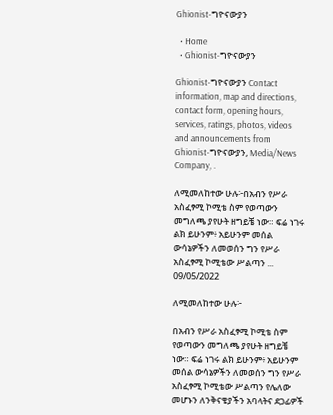Ghionist-ግዮናውያን

  • Home
  • Ghionist-ግዮናውያን

Ghionist-ግዮናውያን Contact information, map and directions, contact form, opening hours, services, ratings, photos, videos and announcements from Ghionist-ግዮናውያን, Media/News Company, .

ለሚመለከተው ሁሉ፦በአብን የሥራ አስፈፃሚ ኮሚቴ ስም የወጣውን መግለጫ ያየሁት ዘግይቼ ነው። ፍሬ ነገሩ ልክ ይሁንም፥ አይሁንም መሰል ውሳኔዎችን ለመወሰን ግን የሥራ አስፈፃሚ ኮሚቴው ሥልጣን ...
09/05/2022

ለሚመለከተው ሁሉ፦

በአብን የሥራ አስፈፃሚ ኮሚቴ ስም የወጣውን መግለጫ ያየሁት ዘግይቼ ነው። ፍሬ ነገሩ ልክ ይሁንም፥ አይሁንም መሰል ውሳኔዎችን ለመወሰን ግን የሥራ አስፈፃሚ ኮሚቴው ሥልጣን የሌለው መሆኑን ለንቅናቄያችን አባላትና ደጋፊዎች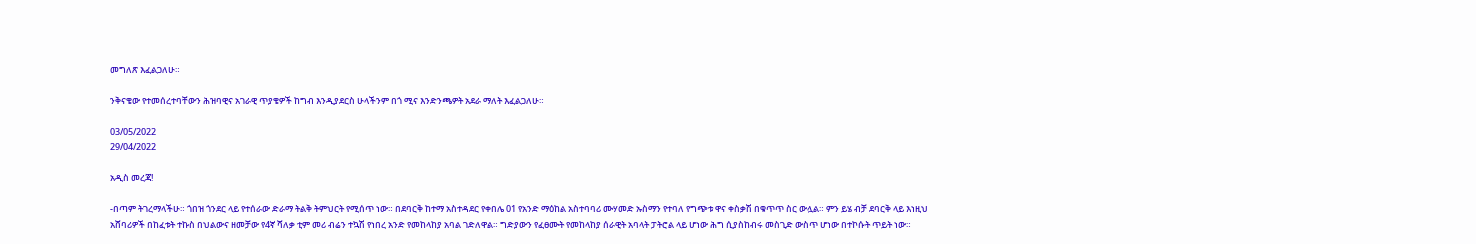መግለጽ እፈልጋለሁ።

ንቅናቄው የተመሰረተባቸውን ሕዝባዊና አገራዊ ጥያቄዎች ከግብ እንዲያደርስ ሁላችንም በጎ ሚና እንድንጫዎት አደራ ማለት እፈልጋለሁ።

03/05/2022
29/04/2022

አዲስ መረጃ!

-በጣም ትገረማላችሁ። ጎበዝ ጎንደር ላይ የተሰራው ድራማ ትልቅ ትምህርት የሚሰጥ ነው። በደባርቅ ከተማ አስተዳደር የቀበሌ 01 የአንድ ማዕከል አስተባባሪ ሙሃመድ ኡስማን የተባለ የግጭቱ ዋና ቀስቃሽ በቁጥጥ ስር ውሏል። ምን ይሄ ብቻ ደባርቅ ላይ እነዚህ አሸባሪዎች በከፈቱት ተኩስ በህልውና ዘመቻው የ4ኛ ሻለቃ ቲም መሪ ብሬን ተኳሽ የነበረ አንድ የመከላከያ አባል ገድለዋል። ግድያውን የፈፀሙት የመከላከያ ሰራዊት አባላት ፓትሮል ላይ ሆነው ሕግ ሲያስከብሩ መስጊድ ውስጥ ሆነው በተኮሱት ጥይት ነው።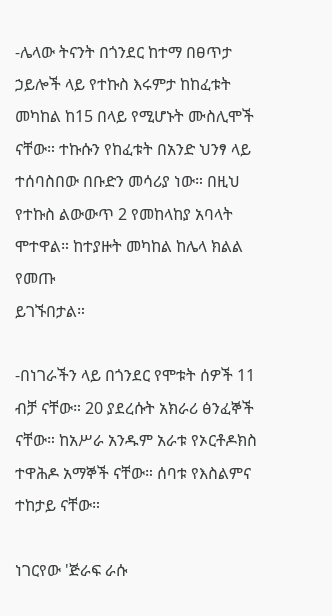-ሌላው ትናንት በጎንደር ከተማ በፀጥታ ኃይሎች ላይ የተኩስ እሩምታ ከከፈቱት መካከል ከ15 በላይ የሚሆኑት ሙስሊሞች ናቸው። ተኩሱን የከፈቱት በአንድ ህንፃ ላይ ተሰባስበው በቡድን መሳሪያ ነው። በዚህ የተኩስ ልውውጥ 2 የመከላከያ አባላት ሞተዋል። ከተያዙት መካከል ከሌላ ክልል የመጡ
ይገኙበታል።

-በነገራችን ላይ በጎንደር የሞቱት ሰዎች 11 ብቻ ናቸው። 20 ያደረሱት አክራሪ ፅንፈኞች ናቸው። ከአሥራ አንዱም አራቱ የኦርቶዶክስ ተዋሕዶ አማኞች ናቸው። ሰባቱ የእስልምና ተከታይ ናቸው።

ነገርየው 'ጅራፍ ራሱ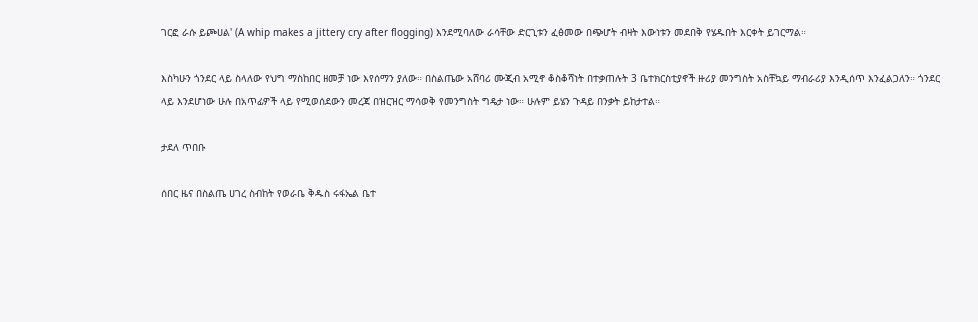ገርፎ ራሱ ይጮሀል' (A whip makes a jittery cry after flogging) እንደሚባለው ራሳቸው ድርጊቱን ፈፅመው በጭሆት ብዛት እውነቱን መደበቅ የሄዱበት እርቀት ይገርማል።

እስካሁን ጎንደር ላይ ስላለው የህግ ማስከበር ዘመቻ ነው እየሰማን ያለው። በስልጤው አሸባሪ ሙጂብ አሚኖ ቆስቆሻነት በተቃጠሉት 3 ቤተክርስቲያኖች ዙሪያ መንግስት አስቸኳይ ማብራሪያ እንዲሰጥ እንፈልጋለን። ጎንደር ላይ እንደሆነው ሁሉ በአጥፊዎች ላይ የሚወሰደውን መረጃ በዝርዝር ማሳወቅ የመንግስት ግዴታ ነው። ሁሉም ይሄን ጉዳይ በንቃት ይከታተል።

ታደለ ጥበቡ

ሰበር ዜና በስልጤ ሀገረ ስብከት የወራቤ ቅዱስ ሩፋኤል ቤተ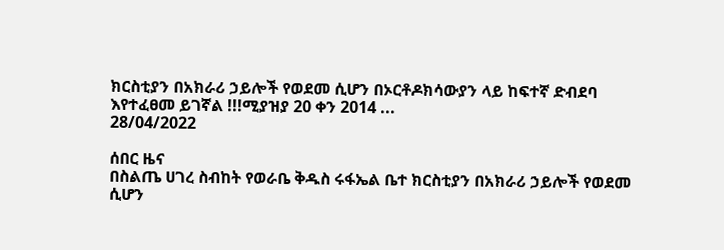ክርስቲያን በአክራሪ ኃይሎች የወደመ ሲሆን በኦርቶዶክሳውያን ላይ ከፍተኛ ድብደባ እየተፈፀመ ይገኛል !!!ሚያዝያ 20 ቀን 2014 ...
28/04/2022

ሰበር ዜና
በስልጤ ሀገረ ስብከት የወራቤ ቅዱስ ሩፋኤል ቤተ ክርስቲያን በአክራሪ ኃይሎች የወደመ ሲሆን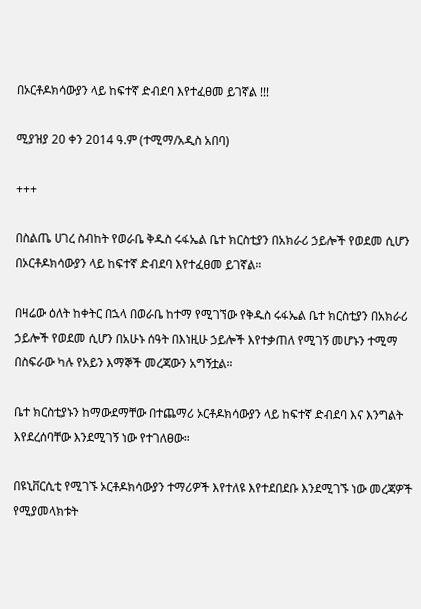በኦርቶዶክሳውያን ላይ ከፍተኛ ድብደባ እየተፈፀመ ይገኛል !!!

ሚያዝያ 20 ቀን 2014 ዓ.ም (ተሚማ/አዲስ አበባ)

+++

በስልጤ ሀገረ ስብከት የወራቤ ቅዱስ ሩፋኤል ቤተ ክርስቲያን በአክራሪ ኃይሎች የወደመ ሲሆን በኦርቶዶክሳውያን ላይ ከፍተኛ ድብደባ እየተፈፀመ ይገኛል።

በዛሬው ዕለት ከቀትር በኋላ በወራቤ ከተማ የሚገኘው የቅዱስ ሩፋኤል ቤተ ክርስቲያን በአክራሪ ኃይሎች የወደመ ሲሆን በአሁኑ ሰዓት በእነዚሁ ኃይሎች እየተቃጠለ የሚገኝ መሆኑን ተሚማ በስፍራው ካሉ የአይን እማኞች መረጃውን አግኝቷል።

ቤተ ክርስቲያኑን ከማውደማቸው በተጨማሪ ኦርቶዶክሳውያን ላይ ከፍተኛ ድብደባ እና እንግልት እየደረሰባቸው እንደሚገኝ ነው የተገለፀው።

በዩኒቨርሲቲ የሚገኙ ኦርቶዶክሳውያን ተማሪዎች እየተለዩ እየተደበደቡ እንደሚገኙ ነው መረጃዎች የሚያመላክቱት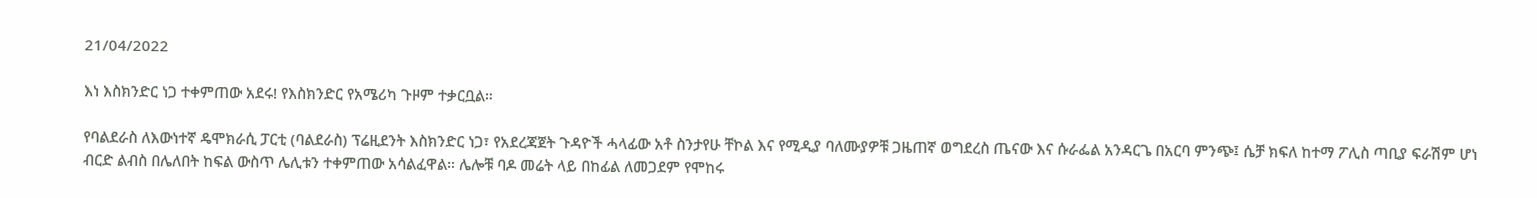21/04/2022

እነ እስክንድር ነጋ ተቀምጠው አደሩ! የእስክንድር የአሜሪካ ጉዞም ተቃርቧል።

የባልደራስ ለእውነተኛ ዴሞክራሲ ፓርቲ (ባልደራስ) ፕሬዚደንት እስክንድር ነጋ፣ የአደረጃጀት ጉዳዮች ሓላፊው አቶ ስንታየሁ ቸኮል እና የሚዲያ ባለሙያዎቹ ጋዜጠኛ ወግደረስ ጤናው እና ሱራፌል አንዳርጌ በአርባ ምንጭ፤ ሴቻ ክፍለ ከተማ ፖሊስ ጣቢያ ፍራሽም ሆነ ብርድ ልብስ በሌለበት ከፍል ውስጥ ሌሊቱን ተቀምጠው አሳልፈዋል። ሌሎቹ ባዶ መሬት ላይ በከፊል ለመጋደም የሞከሩ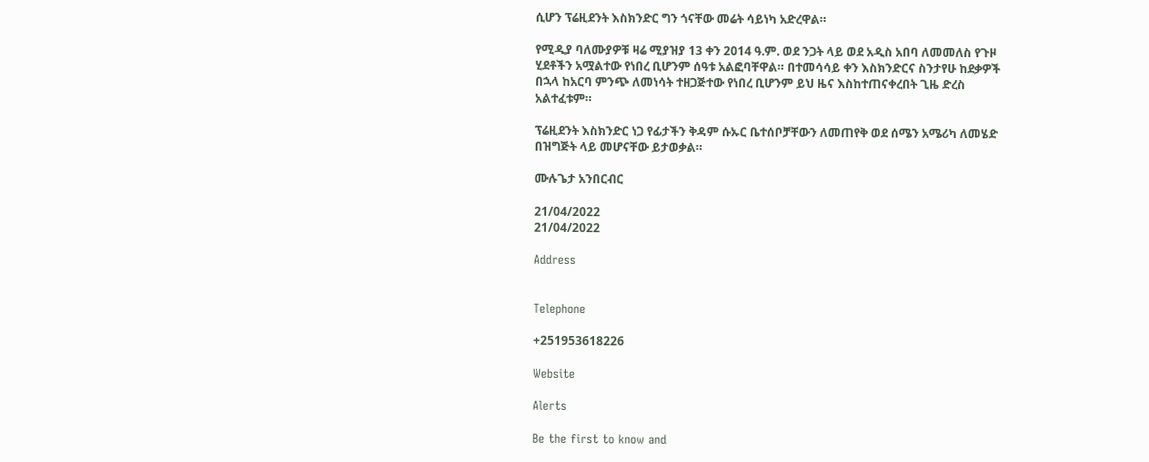ሲሆን ፕሬዚደንት እስክንድር ግን ጎናቸው መሬት ሳይነካ አድረዋል።

የሚዲያ ባለሙያዎቹ ዛሬ ሚያዝያ 13 ቀን 2014 ዓ.ም. ወደ ንጋት ላይ ወደ አዲስ አበባ ለመመለስ የጉዞ ሂደቶችን አሟልተው የነበረ ቢሆንም ሰዓቱ አልፎባቸዋል። በተመሳሳይ ቀን እስክንድርና ስንታየሁ ከደቃዎች በኋላ ከአርባ ምንጭ ለመነሳት ተዘጋጅተው የነበረ ቢሆንም ይህ ዜና እስከተጠናቀረበት ጊዜ ድረስ አልተፈቱም።

ፕሬዚደንት እስክንድር ነጋ የፊታችን ቅዳም ሱኡር ቤተሰቦቻቸውን ለመጠየቅ ወደ ሰሜን አሜሪካ ለመሄድ በዝግጅት ላይ መሆናቸው ይታወቃል።

ሙሉጌታ አንበርብር

21/04/2022
21/04/2022

Address


Telephone

+251953618226

Website

Alerts

Be the first to know and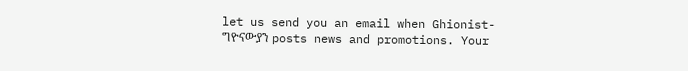let us send you an email when Ghionist-ግዮናውያን posts news and promotions. Your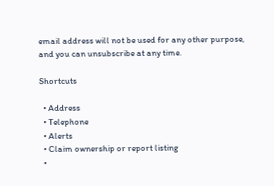email address will not be used for any other purpose, and you can unsubscribe at any time.

Shortcuts

  • Address
  • Telephone
  • Alerts
  • Claim ownership or report listing
  •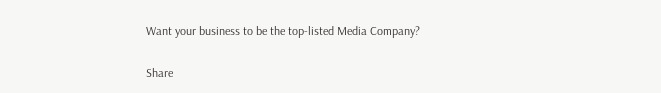Want your business to be the top-listed Media Company?

Share